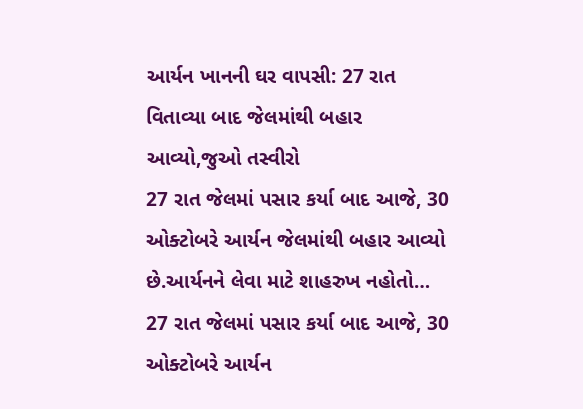આર્યન ખાનની ઘર વાપસી: 27 રાત વિતાવ્યા બાદ જેલમાંથી બહાર આવ્યો,જુઓ તસ્વીરો
27 રાત જેલમાં પસાર કર્યા બાદ આજે, 30 ઓક્ટોબરે આર્યન જેલમાંથી બહાર આવ્યો છે.આર્યનને લેવા માટે શાહરુખ નહોતો…
27 રાત જેલમાં પસાર કર્યા બાદ આજે, 30 ઓક્ટોબરે આર્યન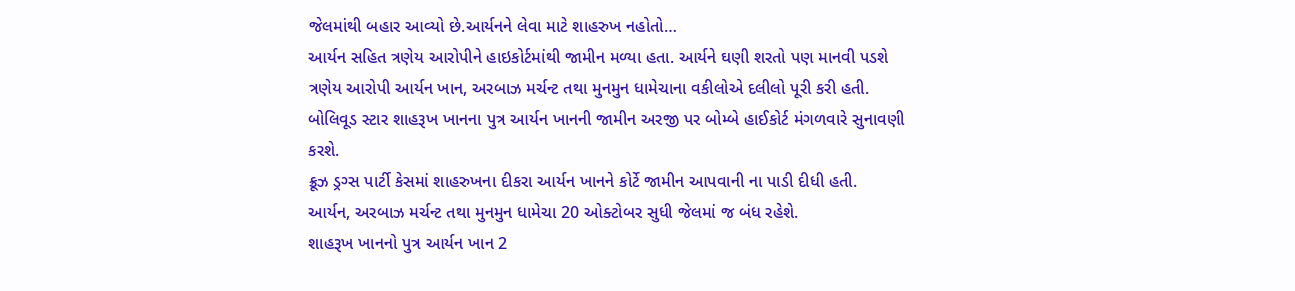જેલમાંથી બહાર આવ્યો છે.આર્યનને લેવા માટે શાહરુખ નહોતો…
આર્યન સહિત ત્રણેય આરોપીને હાઇકોર્ટમાંથી જામીન મળ્યા હતા. આર્યને ઘણી શરતો પણ માનવી પડશે
ત્રણેય આરોપી આર્યન ખાન, અરબાઝ મર્ચન્ટ તથા મુનમુન ધામેચાના વકીલોએ દલીલો પૂરી કરી હતી.
બોલિવૂડ સ્ટાર શાહરૂખ ખાનના પુત્ર આર્યન ખાનની જામીન અરજી પર બોમ્બે હાઈકોર્ટ મંગળવારે સુનાવણી કરશે.
ક્રૂઝ ડ્રગ્સ પાર્ટી કેસમાં શાહરુખના દીકરા આર્યન ખાનને કોર્ટે જામીન આપવાની ના પાડી દીધી હતી.
આર્યન, અરબાઝ મર્ચન્ટ તથા મુનમુન ધામેચા 20 ઓક્ટોબર સુધી જેલમાં જ બંધ રહેશે.
શાહરૂખ ખાનનો પુત્ર આર્યન ખાન 2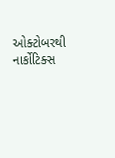ઓક્ટોબરથી નાર્કોટિક્સ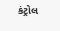કંટ્રોલ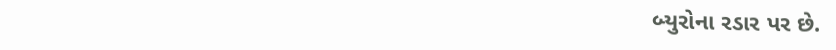બ્યુરોના રડાર પર છે.